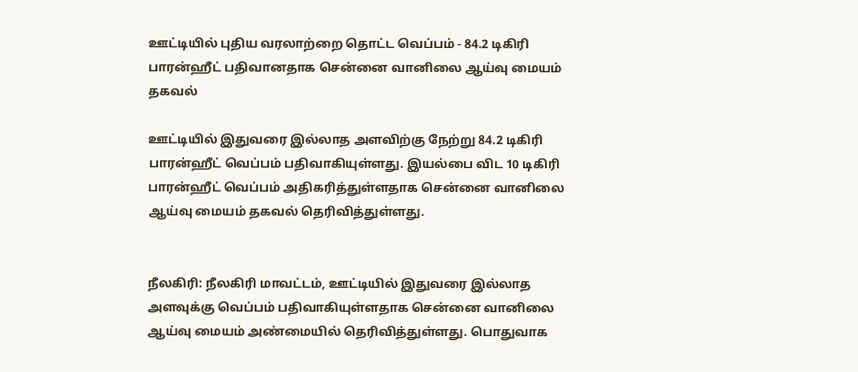ஊட்டியில் புதிய வரலாற்றை தொட்ட வெப்பம் - 84.2 டிகிரி பாரன்ஹீட் பதிவானதாக சென்னை வானிலை ஆய்வு மையம் தகவல்

ஊட்டியில் இதுவரை இல்லாத அளவிற்கு நேற்று 84.2 டிகிரி பாரன்ஹீட் வெப்பம் பதிவாகியுள்ளது. இயல்பை விட 10 டிகிரி பாரன்ஹீட் வெப்பம் அதிகரித்துள்ளதாக சென்னை வானிலை ஆய்வு மையம் தகவல் தெரிவித்துள்ளது.


நீலகிரி: நீலகிரி மாவட்டம், ஊட்டியில் இதுவரை இல்லாத அளவுக்கு வெப்பம் பதிவாகியுள்ளதாக சென்னை வானிலை ஆய்வு மையம் அண்மையில் தெரிவித்துள்ளது. பொதுவாக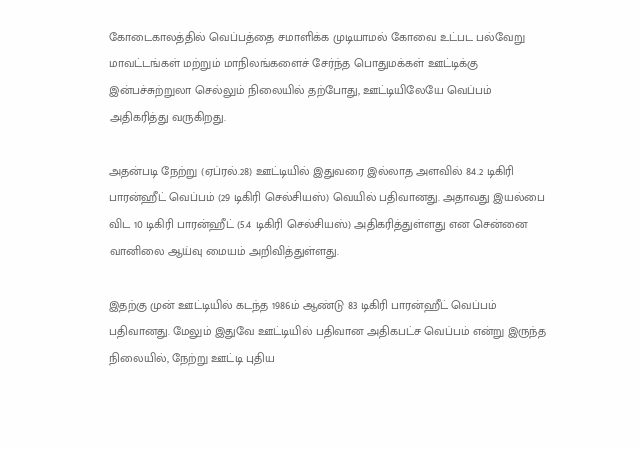கோடைகாலத்தில் வெப்பத்தை சமாளிக்க முடியாமல் கோவை உட்பட பல்வேறு மாவட்டங்கள் மற்றும் மாநிலங்களைச் சேர்ந்த பொதுமக்கள் ஊட்டிக்கு இன்பச்சுற்றுலா செல்லும் நிலையில் தற்போது, ஊட்டியிலேயே வெப்பம் அதிகரித்து வருகிறது.

அதன்படி நேற்று (ஏப்ரல்.28) ஊட்டியில் இதுவரை இல்லாத அளவில் 84.2 டிகிரி பாரன்ஹீட் வெப்பம் (29 டிகிரி செல்சியஸ்) வெயில் பதிவானது. அதாவது இயல்பை விட 10 டிகிரி பாரன்ஹீட் (5.4 டிகிரி செல்சியஸ்) அதிகரித்துள்ளது என சென்னை வானிலை ஆய்வு மையம் அறிவித்துள்ளது.

இதற்கு முன் ஊட்டியில் கடந்த 1986ம் ஆண்டு 83 டிகிரி பாரன்ஹீட் வெப்பம் பதிவானது. மேலும் இதுவே ஊட்டியில் பதிவான அதிகபட்ச வெப்பம் என்று இருந்த நிலையில், நேற்று ஊட்டி புதிய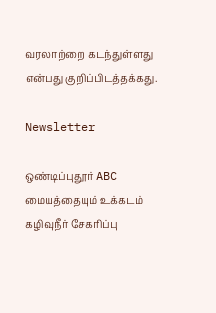வரலாற்றை கடந்துள்ளது என்பது குறிப்பிடத்தக்கது.

Newsletter

ஒண்டிப்புதூர் ABC மையத்தையும் உக்கடம் கழிவுநீர் சேகரிப்பு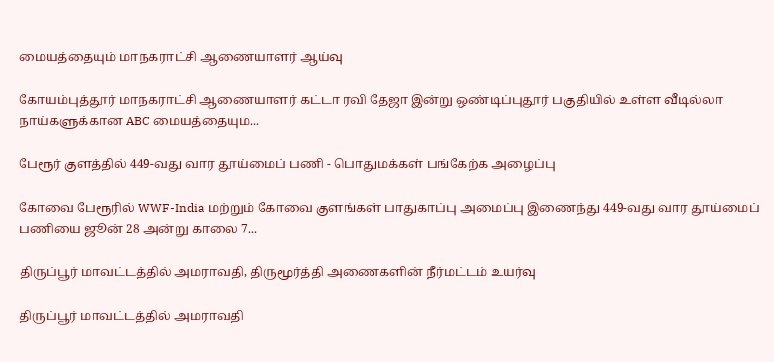மையத்தையும் மாநகராட்சி ஆணையாளர் ஆய்வு

கோயம்புத்தூர் மாநகராட்சி ஆணையாளர் கட்டா ரவி தேஜா இன்று ஒண்டிப்புதூர் பகுதியில் உள்ள வீடில்லா நாய்களுக்கான ABC மையத்தையும...

பேரூர் குளத்தில் 449-வது வார தூய்மைப் பணி - பொதுமக்கள் பங்கேற்க அழைப்பு

கோவை பேரூரில் WWF-India மற்றும் கோவை குளங்கள் பாதுகாப்பு அமைப்பு இணைந்து 449-வது வார தூய்மைப் பணியை ஜூன் 28 அன்று காலை 7...

திருப்பூர் மாவட்டத்தில் அமராவதி, திருமூர்த்தி அணைகளின் நீர்மட்டம் உயர்வு

திருப்பூர் மாவட்டத்தில் அமராவதி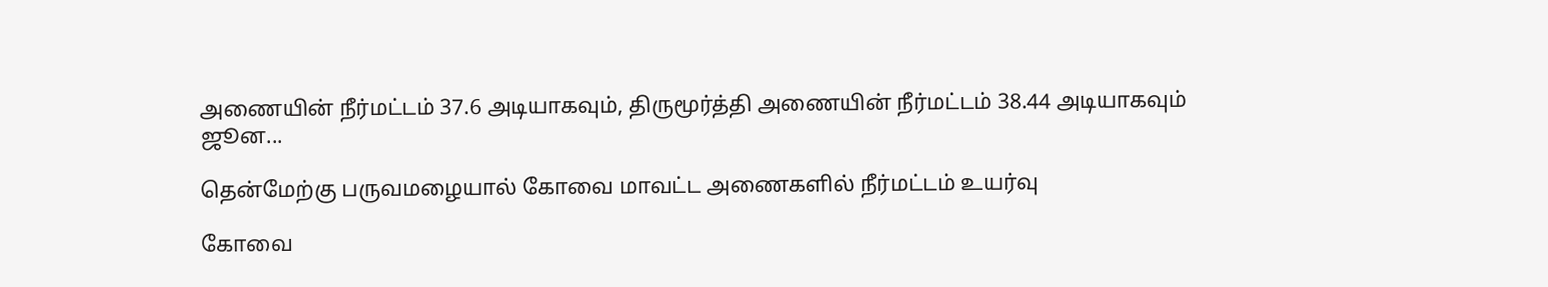அணையின் நீர்மட்டம் 37.6 அடியாகவும், திருமூர்த்தி அணையின் நீர்மட்டம் 38.44 அடியாகவும் ஜூன...

தென்மேற்கு பருவமழையால் கோவை மாவட்ட அணைகளில் நீர்மட்டம் உயர்வு

கோவை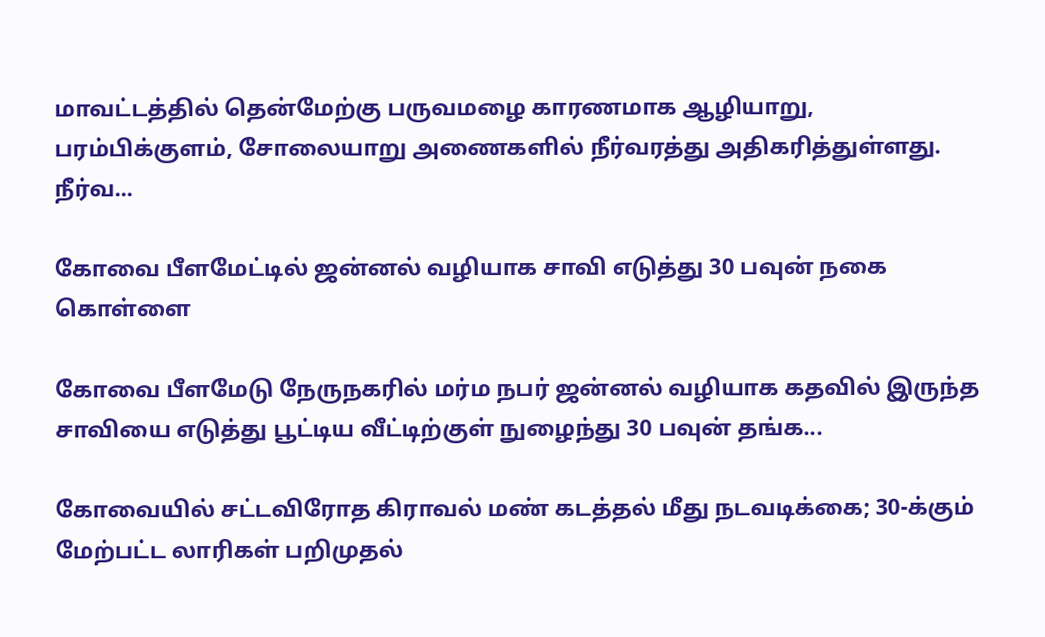மாவட்டத்தில் தென்மேற்கு பருவமழை காரணமாக ஆழியாறு, பரம்பிக்குளம், சோலையாறு அணைகளில் நீர்வரத்து அதிகரித்துள்ளது. நீர்வ...

கோவை பீளமேட்டில் ஜன்னல் வழியாக சாவி எடுத்து 30 பவுன் நகை கொள்ளை

கோவை பீளமேடு நேருநகரில் மர்ம நபர் ஜன்னல் வழியாக கதவில் இருந்த சாவியை எடுத்து பூட்டிய வீட்டிற்குள் நுழைந்து 30 பவுன் தங்க...

கோவையில் சட்டவிரோத கிராவல் மண் கடத்தல் மீது நடவடிக்கை; 30-க்கும் மேற்பட்ட லாரிகள் பறிமுதல்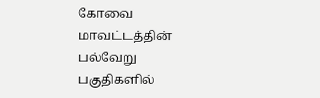கோவை மாவட்டத்தின் பல்வேறு பகுதிகளில்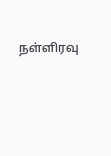நள்ளிரவு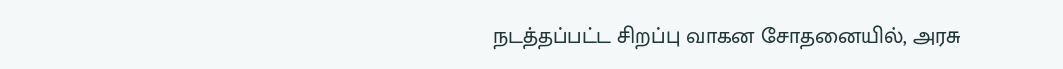நடத்தப்பட்ட சிறப்பு வாகன சோதனையில், அரசு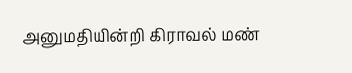அனுமதியின்றி கிராவல் மண்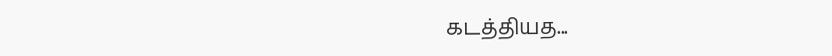கடத்தியத...